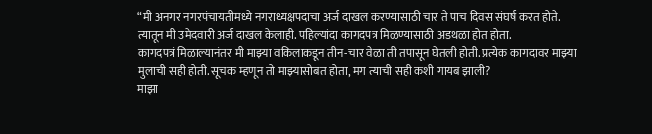“मी अनगर नगरपंचायतीमध्ये नगराध्यक्षपदाचा अर्ज दाखल करण्यासाठी चार ते पाच दिवस संघर्ष करत होते. त्यातून मी उमेदवारी अर्ज दाखल केलाही. पहिल्यांदा कागदपत्र मिळण्यासाठी अडथळा होत होता.
कागदपत्रं मिळाल्यानंतर मी माझ्या वकिलाकडून तीन-चार वेळा ती तपासून घेतली होती. प्रत्येक कागदावर माझ्या मुलाची सही होती. सूचक म्हणून तो माझ्यासोबत होता, मग त्याची सही कशी गायब झाली?
माझा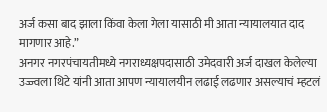अर्ज कसा बाद झाला किंवा केला गेला यासाठी मी आता न्यायालयात दाद मागणार आहे.”
अनगर नगरपंचायतीमध्ये नगराध्यक्षपदासाठी उमेदवारी अर्ज दाखल केलेल्या उज्ज्वला थिटे यांनी आता आपण न्यायालयीन लढाई लढणार असल्याचं म्हटलं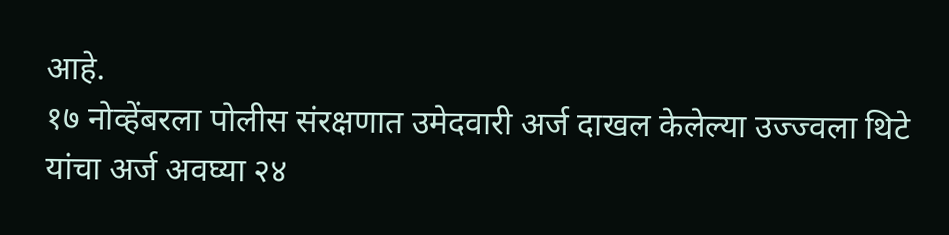आहे.
१७ नोव्हेंबरला पोलीस संरक्षणात उमेदवारी अर्ज दाखल केलेल्या उज्ज्वला थिटे यांचा अर्ज अवघ्या २४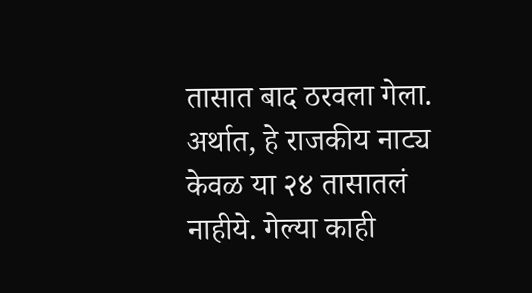तासात बाद ठरवला गेला.
अर्थात, हे राजकीय नाट्य केवळ या २४ तासातलं नाहीये. गेल्या काही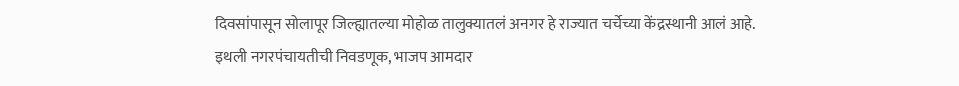दिवसांपासून सोलापूर जिल्ह्यातल्या मोहोळ तालुक्यातलं अनगर हे राज्यात चर्चेच्या केंद्रस्थानी आलं आहे.
इथली नगरपंचायतीची निवडणूक, भाजप आमदार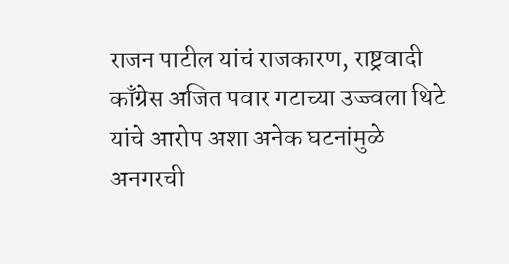राजन पाटील यांचं राजकारण, राष्ट्रवादी काँग्रेस अजित पवार गटाच्या उज्ज्वला थिटे यांचे आरोप अशा अनेक घटनांमुळे अनगरची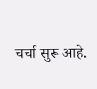चर्चा सुरू आहे.